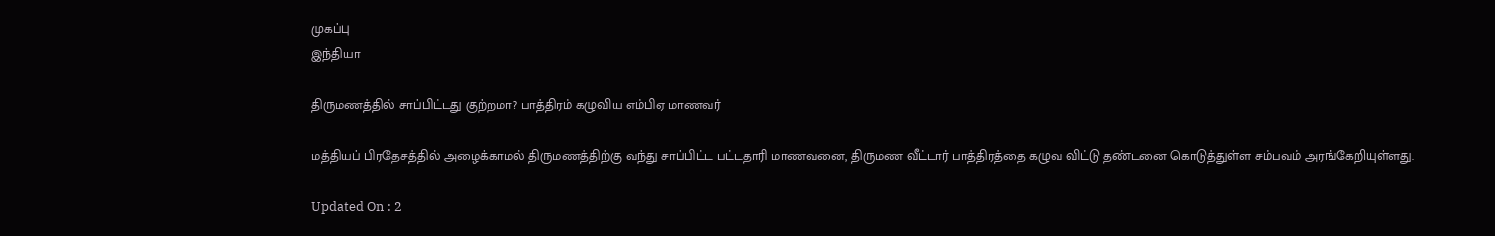முகப்பு
இந்தியா

திருமணத்தில் சாப்பிட்டது குற்றமா? பாத்திரம் கழுவிய எம்பிஏ மாணவர்

மத்தியப் பிரதேசத்தில் அழைக்காமல் திருமணத்திற்கு வந்து சாப்பிட்ட பட்டதாரி மாணவனை, திருமண வீட்டார் பாத்திரத்தை கழுவ விட்டு தண்டனை கொடுத்துள்ள சம்பவம் அரங்கேறியுள்ளது.

Updated On : 2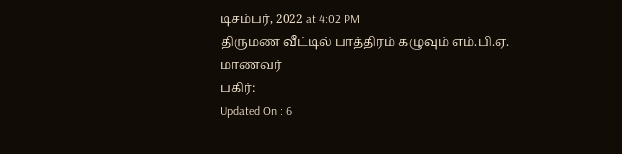டிசம்பர், 2022 at 4:02 PM
திருமண வீட்டில் பாத்திரம் கழுவும் எம்.பி.ஏ. மாணவர்
பகிர்:
Updated On : 6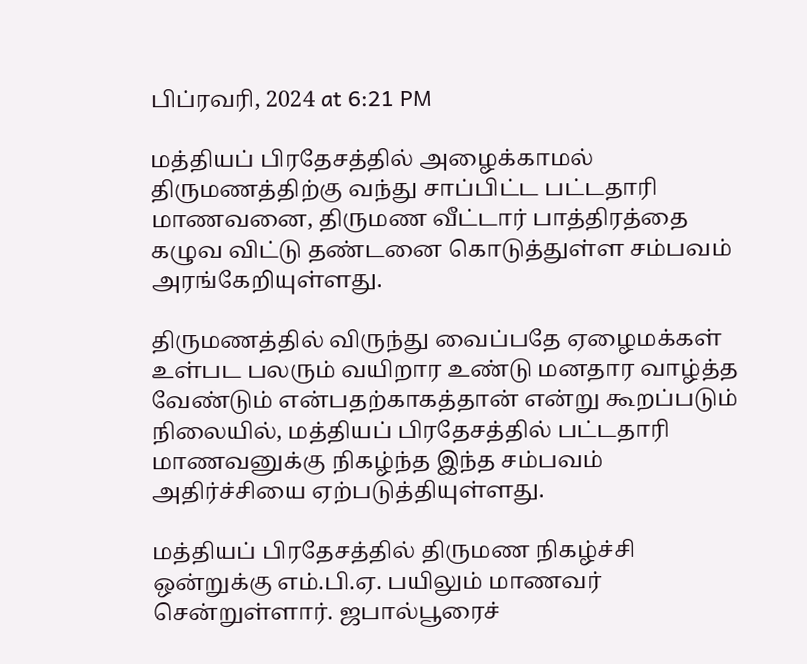பிப்ரவரி, 2024 at 6:21 PM

மத்தியப் பிரதேசத்தில் அழைக்காமல் திருமணத்திற்கு வந்து சாப்பிட்ட பட்டதாரி மாணவனை, திருமண வீட்டார் பாத்திரத்தை கழுவ விட்டு தண்டனை கொடுத்துள்ள சம்பவம் அரங்கேறியுள்ளது.

திருமணத்தில் விருந்து வைப்பதே ஏழைமக்கள் உள்பட பலரும் வயிறார உண்டு மனதார வாழ்த்த வேண்டும் என்பதற்காகத்தான் என்று கூறப்படும் நிலையில், மத்தியப் பிரதேசத்தில் பட்டதாரி மாணவனுக்கு நிகழ்ந்த இந்த சம்பவம் அதிர்ச்சியை ஏற்படுத்தியுள்ளது.

மத்தியப் பிரதேசத்தில் திருமண நிகழ்ச்சி ஒன்றுக்கு எம்.பி.ஏ. பயிலும் மாணவர் சென்றுள்ளார். ஜபால்பூரைச்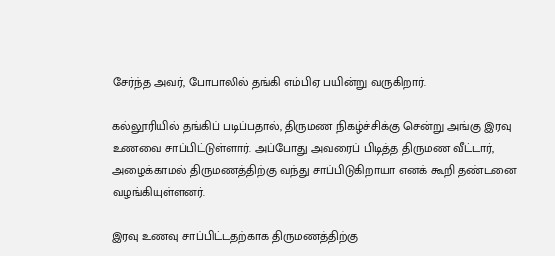சேர்ந்த அவர், போபாலில் தங்கி எம்பிஏ பயின்று வருகிறார்.

கல்லூரியில் தங்கிப் படிப்பதால், திருமண நிகழ்ச்சிக்கு சென்று அங்கு இரவு உணவை சாப்பிட்டுள்ளார். அப்போது அவரைப் பிடித்த திருமண வீட்டார், அழைக்காமல் திருமணத்திற்கு வந்து சாப்பிடுகிறாயா எனக் கூறி தண்டனை வழங்கியுள்ளனர்.

இரவு உணவு சாப்பிட்டதற்காக திருமணத்திற்கு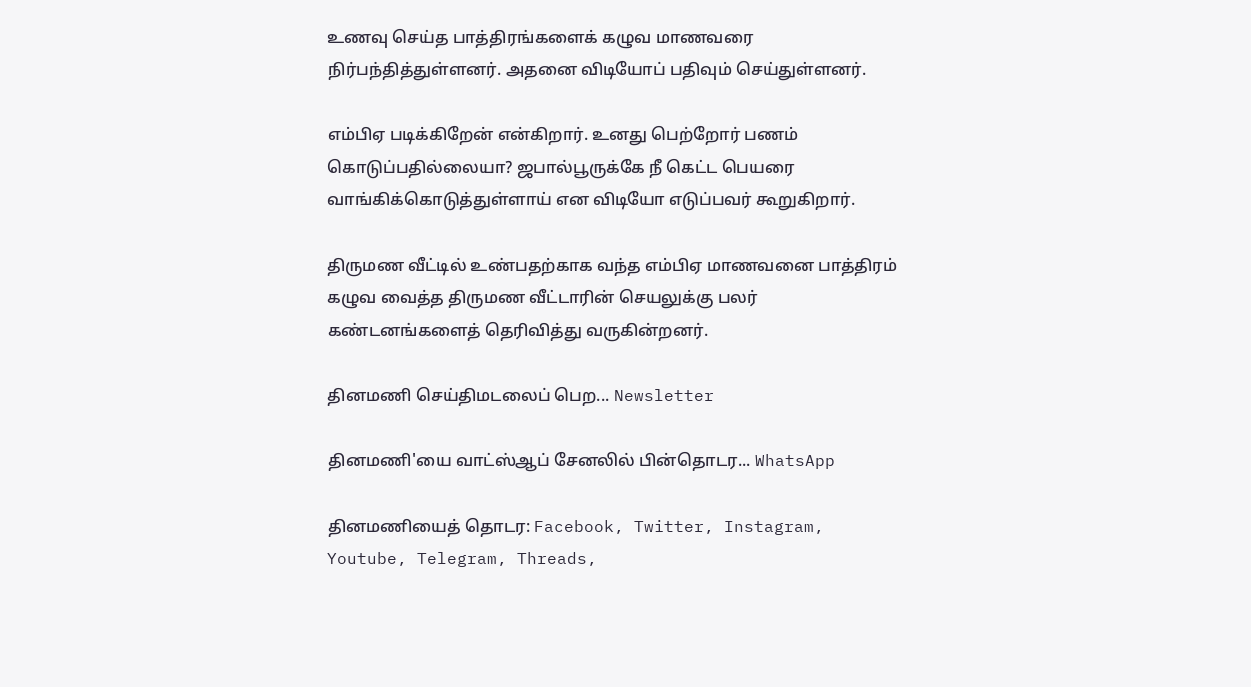உணவு செய்த பாத்திரங்களைக் கழுவ மாணவரை நிர்பந்தித்துள்ளனர். அதனை விடியோப் பதிவும் செய்துள்ளனர்.

எம்பிஏ படிக்கிறேன் என்கிறார். உனது பெற்றோர் பணம் கொடுப்பதில்லையா? ஜபால்பூருக்கே நீ கெட்ட பெயரை வாங்கிக்கொடுத்துள்ளாய் என விடியோ எடுப்பவர் கூறுகிறார்.

திருமண வீட்டில் உண்பதற்காக வந்த எம்பிஏ மாணவனை பாத்திரம் கழுவ வைத்த திருமண வீட்டாரின் செயலுக்கு பலர் கண்டனங்களைத் தெரிவித்து வருகின்றனர்.

தினமணி செய்திமடலைப் பெற... Newsletter

தினமணி'யை வாட்ஸ்ஆப் சேனலில் பின்தொடர... WhatsApp

தினமணியைத் தொடர: Facebook, Twitter, Instagram, Youtube, Telegram, Threads,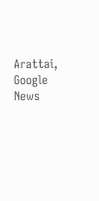Arattai, Google News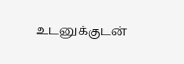உடனுக்குடன்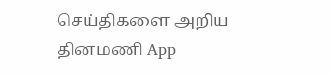செய்திகளை அறிய தினமணி App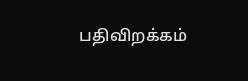பதிவிறக்கம்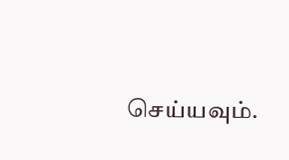செய்யவும்.